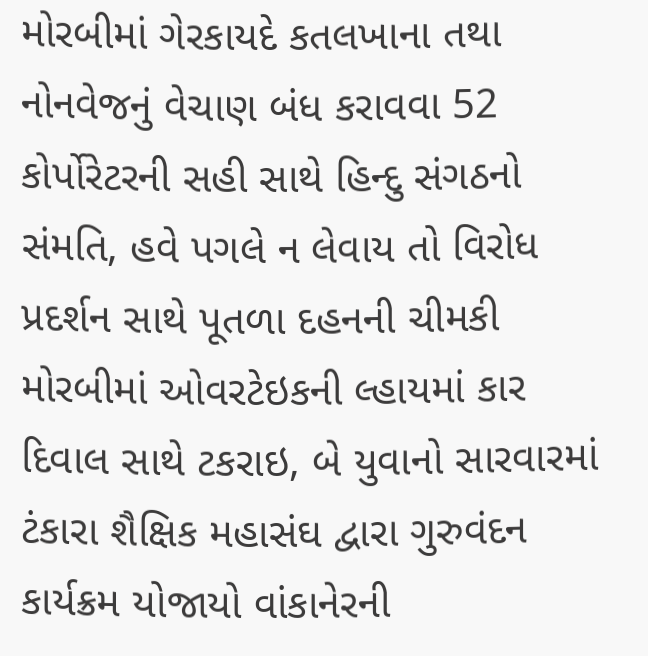મોરબીમાં ગેરકાયદે કતલખાના તથા નોનવેજનું વેચાણ બંધ કરાવવા 52 કોર્પોરેટરની સહી સાથે હિન્દુ સંગઠનો સંમતિ, હવે પગલે ન લેવાય તો વિરોધ પ્રદર્શન સાથે પૂતળા દહનની ચીમકી મોરબીમાં ઓવરટેઇકની લ્હાયમાં કાર દિવાલ સાથે ટકરાઇ, બે યુવાનો સારવારમાં ટંકારા શૈક્ષિક મહાસંઘ દ્વારા ગુરુવંદન કાર્યક્રમ યોજાયો વાંકાનેરની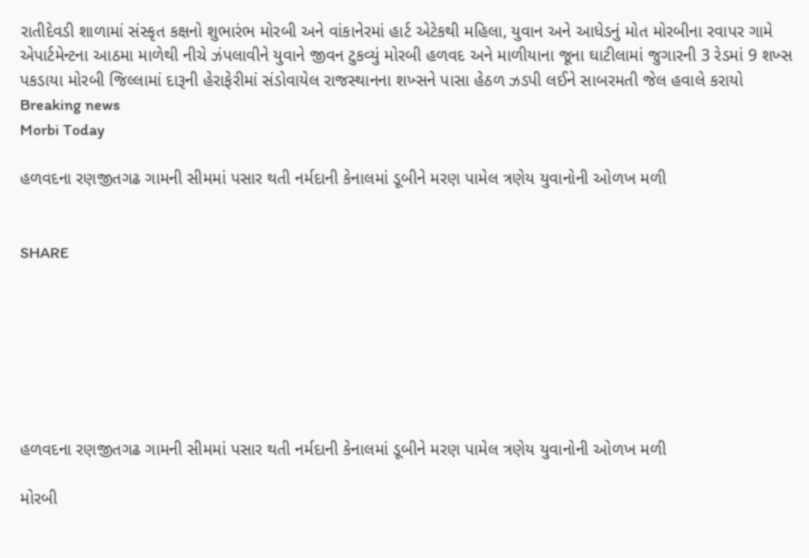રાતીદેવડી શાળામાં સંસ્કૃત કક્ષનો શુભારંભ મોરબી અને વાંકાનેરમાં હાર્ટ એટેકથી મહિલા, યુવાન અને આધેડનું મોત મોરબીના રવાપર ગામે એપાર્ટમેન્ટના આઠમા માળેથી નીચે ઝંપલાવીને યુવાને જીવન ટુકવ્યું મોરબી હળવદ અને માળીયાના જૂના ઘાટીલામાં જુગારની 3 રેડમાં 9 શખ્સ પકડાયા મોરબી જિલ્લામાં દારૂની હેરાફેરીમાં સંડોવાયેલ રાજસ્થાનના શખ્સને પાસા હેઠળ ઝડપી લઈને સાબરમતી જેલ હવાલે કરાયો
Breaking news
Morbi Today

હળવદના રણજીતગઢ ગામની સીમમાં પસાર થતી નર્મદાની કેનાલમાં ડૂબીને મરણ પામેલ ત્રણેય યુવાનોની ઓળખ મળી


SHARE







હળવદના રણજીતગઢ ગામની સીમમાં પસાર થતી નર્મદાની કેનાલમાં ડૂબીને મરણ પામેલ ત્રણેય યુવાનોની ઓળખ મળી

મોરબી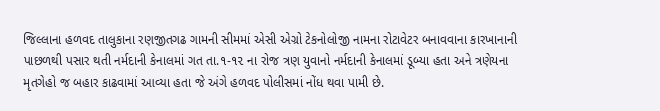જિલ્લાના હળવદ તાલુકાના રણજીતગઢ ગામની સીમમાં એસી એગ્રો ટેકનોલોજી નામના રોટાવેટર બનાવવાના કારખાનાની પાછળથી પસાર થતી નર્મદાની કેનાલમાં ગત તા.૧-૧૨ ના રોજ ત્રણ યુવાનો નર્મદાની કેનાલમાં ડૂબ્યા હતા અને ત્રણેયના મૃતગેહો જ બહાર કાઢવામાં આવ્યા હતા જે અંગે હળવદ પોલીસમાં નોંધ થવા પામી છે.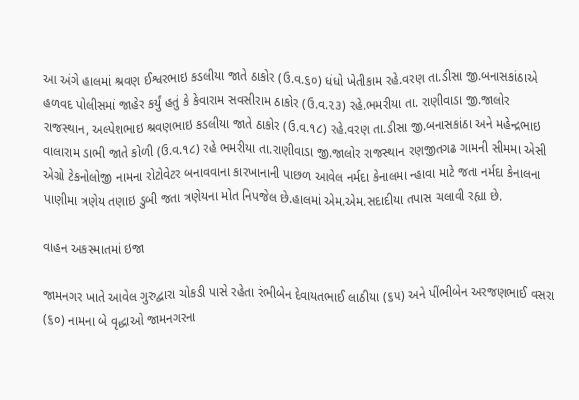આ અંગે હાલમાં શ્રવણ ઈશ્વરભાઇ કડલીયા જાતે ઠાકોર (ઉ.વ.૬૦) ધંધો ખેતીકામ રહે.વરણ તા.ડીસા જી.બનાસકાંઠાએ હળવદ પોલીસમાં જાહેર કર્યું હતું કે કેવારામ સવસીરામ ઠાકોર (ઉ.વ.૨૩) રહે.ભમરીયા તા. રાણીવાડા જી.જાલોર રાજસ્થાન, અલ્પેશભાઇ શ્રવણભાઇ કડલીયા જાતે ઠાકોર (ઉ.વ.૧૮) રહે.વરણ તા.ડીસા જી.બનાસકાંઠા અને મહેન્દ્રભાઇ વાલારામ ડાભી જાતે કોળી (ઉ.વ.૧૮) રહે ભમરીયા તા.રાણીવાડા જી.જાલોર રાજસ્થાન રણજીતગઢ ગામની સીમમા એસી એગ્રો ટેકનોલોજી નામના રોટોવેટર બનાવવાના કારખાનાની પાછળ આવેલ નર્મદા કેનાલમા ન્હાવા માટે જતા નર્મદા કેનાલના પાણીમા ત્રણેય તણાઇ ડુબી જતા ત્રણેયના મોત નિપજેલ છે.હાલમાં એમ.એમ.સદાદીયા તપાસ ચલાવી રહ્યા છે.

વાહન અકસ્માતમાં ઇજા

જામનગર ખાતે આવેલ ગુરુદ્વારા ચોકડી પાસે રહેતા રંભીબેન દેવાયતભાઈ લાઠીયા (૬૫) અને પીંભીબેન અરજણભાઈ વસરા (૬૦) નામના બે વૃદ્ધાઓ જામનગરના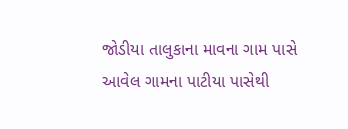જોડીયા તાલુકાના માવના ગામ પાસે આવેલ ગામના પાટીયા પાસેથી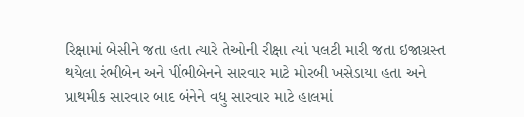રિક્ષામાં બેસીને જતા હતા ત્યારે તેઓની રીક્ષા ત્યાં પલટી મારી જતા ઇજાગ્રસ્ત થયેલા રંભીબેન અને પીંભીબેનને સારવાર માટે મોરબી ખસેડાયા હતા અને પ્રાથમીક સારવાર બાદ બંનેને વધુ સારવાર માટે હાલમાં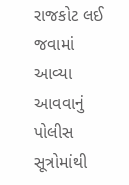રાજકોટ લઈ જવામાં આવ્યા આવવાનું પોલીસ સૂત્રોમાંથી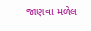જાણવા મળેલ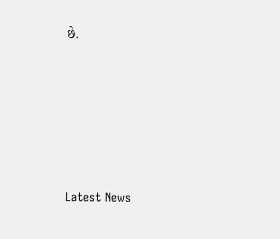છે.






Latest News